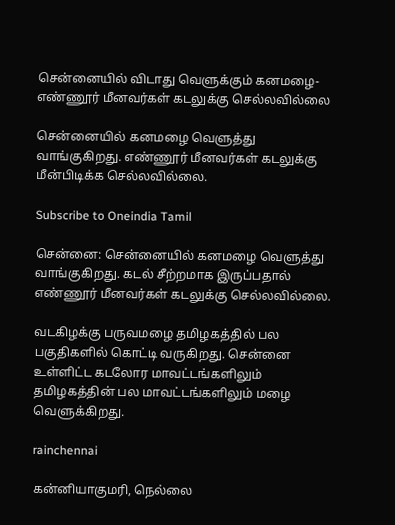சென்னையில் விடாது வெளுக்கும் கனமழை- எண்ணூர் மீனவர்கள் கடலுக்கு செல்லவில்லை

சென்னையில் கனமழை வெளுத்து வாங்குகிறது. எண்ணூர் மீனவர்கள் கடலுக்கு மீன்பிடிக்க செல்லவில்லை.

Subscribe to Oneindia Tamil

சென்னை: சென்னையில் கனமழை வெளுத்து வாங்குகிறது. கடல் சீற்றமாக இருப்பதால் எண்ணூர் மீனவர்கள் கடலுக்கு செல்லவில்லை.

வடகிழக்கு பருவமழை தமிழகத்தில் பல பகுதிகளில் கொட்டி வருகிறது. சென்னை உள்ளிட்ட கடலோர மாவட்டங்களிலும் தமிழகத்தின் பல மாவட்டங்களிலும் மழை வெளுக்கிறது.

rainchennai

கன்னியாகுமரி, நெல்லை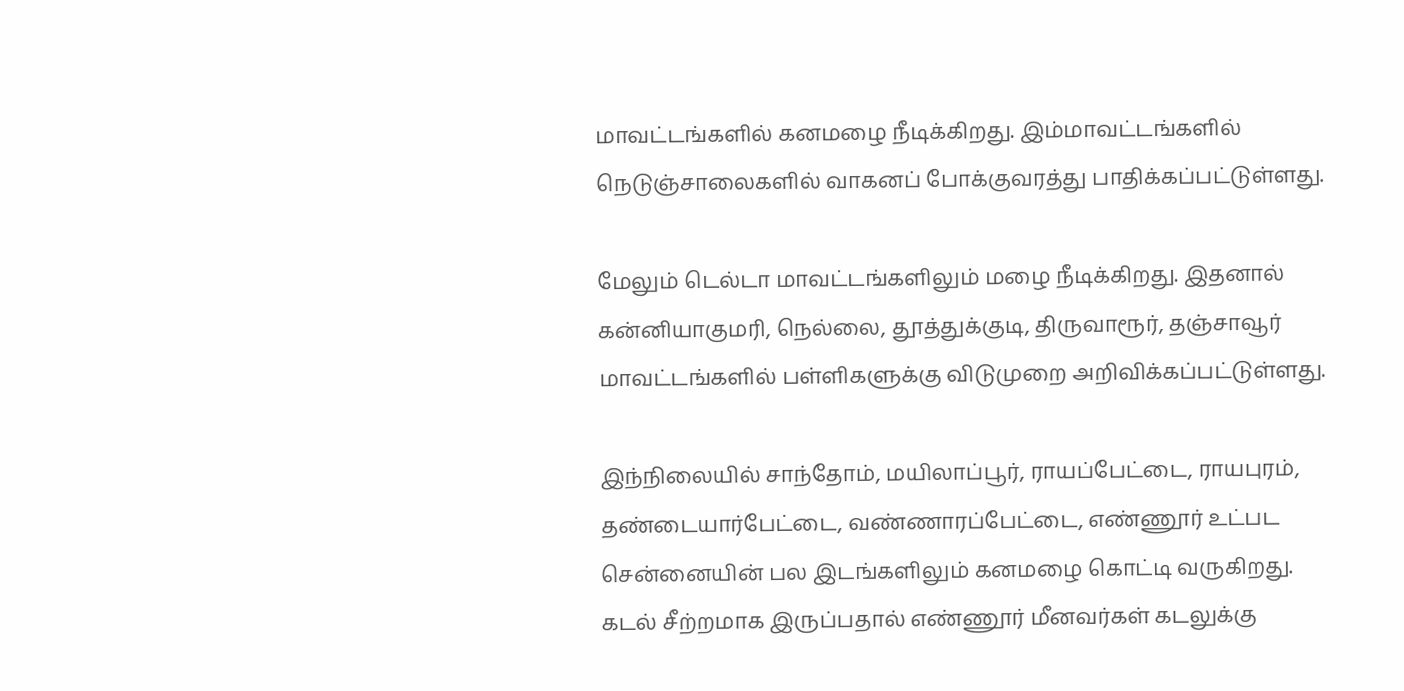மாவட்டங்களில் கனமழை நீடிக்கிறது. இம்மாவட்டங்களில் நெடுஞ்சாலைகளில் வாகனப் போக்குவரத்து பாதிக்கப்பட்டுள்ளது.

மேலும் டெல்டா மாவட்டங்களிலும் மழை நீடிக்கிறது. இதனால் கன்னியாகுமரி, நெல்லை, தூத்துக்குடி, திருவாரூர், தஞ்சாவூர் மாவட்டங்களில் பள்ளிகளுக்கு விடுமுறை அறிவிக்கப்பட்டுள்ளது.

இந்நிலையில் சாந்தோம், மயிலாப்பூர், ராயப்பேட்டை, ராயபுரம், தண்டையார்பேட்டை, வண்ணாரப்பேட்டை, எண்ணூர் உட்பட சென்னையின் பல இடங்களிலும் கனமழை கொட்டி வருகிறது. கடல் சீற்றமாக இருப்பதால் எண்ணூர் மீனவர்கள் கடலுக்கு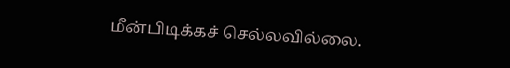மீன்பிடிக்கச் செல்லவில்லை.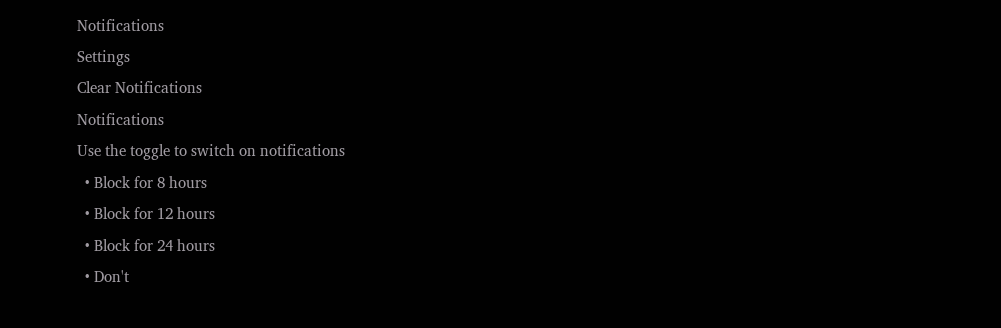Notifications
Settings
Clear Notifications
Notifications
Use the toggle to switch on notifications
  • Block for 8 hours
  • Block for 12 hours
  • Block for 24 hours
  • Don't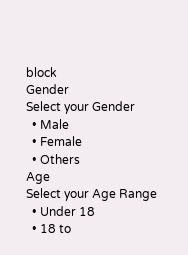block
Gender
Select your Gender
  • Male
  • Female
  • Others
Age
Select your Age Range
  • Under 18
  • 18 to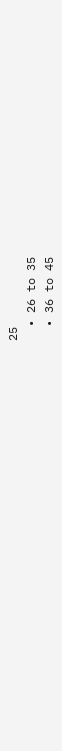25
  • 26 to 35
  • 36 to 45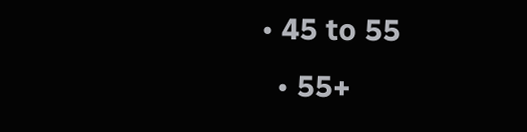• 45 to 55
  • 55+